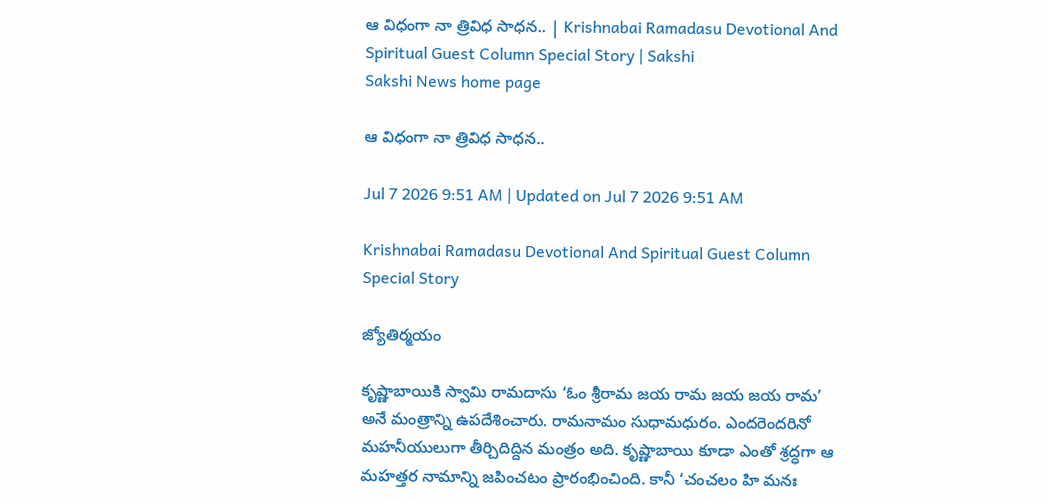ఆ విధంగా నా త్రివిధ సాధన.. | Krishnabai Ramadasu Devotional And Spiritual Guest Column Special Story | Sakshi
Sakshi News home page

ఆ విధంగా నా త్రివిధ సాధన..

Jul 7 2026 9:51 AM | Updated on Jul 7 2026 9:51 AM

Krishnabai Ramadasu Devotional And Spiritual Guest Column Special Story

జ్యోతిర్మయం

కృష్ణాబాయికి స్వామి రామదాసు ‘ఓం శ్రీరామ జయ రామ జయ జయ రామ’ అనే మంత్రాన్ని ఉపదేశించారు. రామనామం సుధామధురం. ఎందరెందరినో మహనీయులుగా తీర్చిదిద్దిన మంత్రం అది. కృష్ణాబాయి కూడా ఎంతో శ్రద్ధగా ఆ మహత్తర నామాన్ని జపించటం ప్రారంభించింది. కానీ ‘చంచలం హి మనః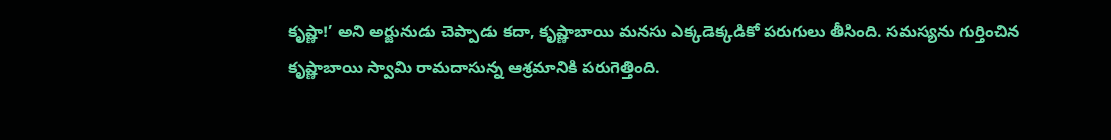కృష్ణా!’ అని అర్జునుడు చెప్పాడు కదా, కృష్ణాబాయి మనసు ఎక్కడెక్కడికో పరుగులు తీసింది. సమస్యను గుర్తించిన కృష్ణాబాయి స్వామి రామదాసున్న ఆశ్రమానికి పరుగెత్తింది.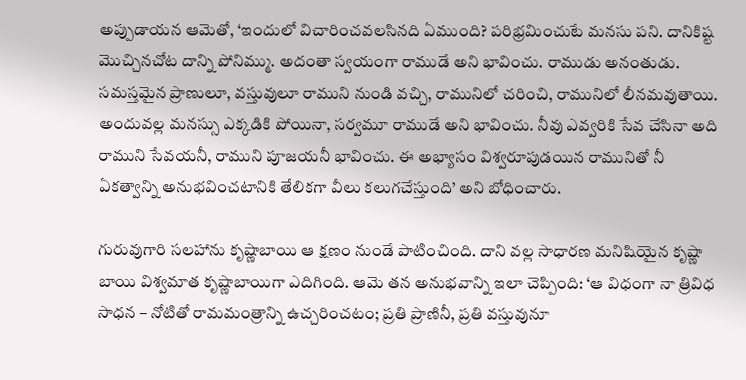అప్పుడాయన ఆమెతో, ‘ఇందులో విచారించవలసినది ఏముంది? పరిభ్రమించుటే మనసు పని. దానికిష్ట మొచ్చినచోట దాన్ని పోనిమ్ము. అదంతా స్వయంగా రాముడే అని భావించు. రాముడు అనంతుడు. సమస్తమైన ప్రాణులూ, వస్తువులూ రాముని నుండి వచ్చి, రామునిలో చరించి, రామునిలో లీనమవుతాయి. అందువల్ల మనస్సు ఎక్కడికి పోయినా, సర్వమూ రాముడే అని భావించు. నీవు ఎవ్వరికి సేవ చేసినా అది రాముని సేవయనీ, రాముని పూజయనీ భావించు. ఈ అభ్యాసం విశ్వరూపుడయిన రామునితో నీ ఏకత్వాన్ని అనుభవించటానికి తేలికగా వీలు కలుగచేస్తుంది’ అని బోధించారు.

గురువుగారి సలహాను కృష్ణాబాయి ఆ క్షణం నుండే పాటించింది. దాని వల్ల సాధారణ మనిషియైన కృష్ణా బాయి విశ్వమాత కృష్ణాబాయిగా ఎదిగింది. ఆమె తన అనుభవాన్ని ఇలా చెప్పింది: ‘ఆ విధంగా నా త్రివిధ సాధన – నోటితో రామమంత్రాన్ని ఉచ్చరించటం; ప్రతి ప్రాణినీ, ప్రతి వస్తువునూ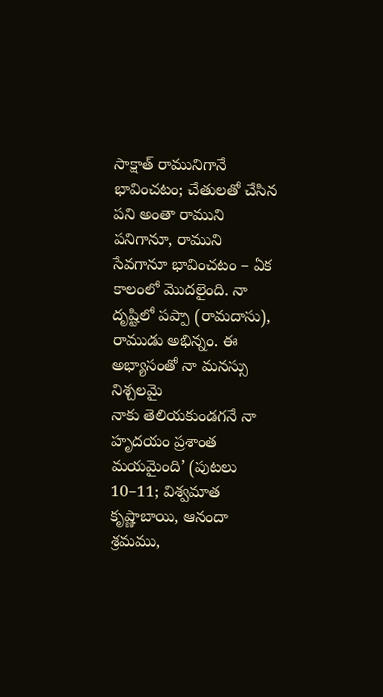సాక్షాత్‌ రామునిగానే భావించటం; చేతులతో చేసిన పని అంతా రాముని పనిగానూ, రాముని సేవగానూ భావించటం – ఏక కాలంలో మొదలైంది. నా దృష్టిలో పప్పా (రామదాసు), రాముడు అభిన్నం. ఈ అభ్యాసంతో నా మనస్సు నిశ్చలమై
నాకు తెలియకుండగనే నా హృదయం ప్రశాంత మయమైంది’ (పుటలు 10–11; విశ్వమాత కృష్ణాబాయి, ఆనందా శ్రమము,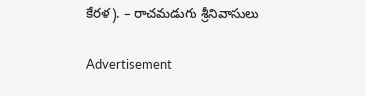కేరళ). – రాచమడుగు శ్రీనివాసులు

Advertisement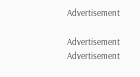Advertisement

Advertisement
Advertisement